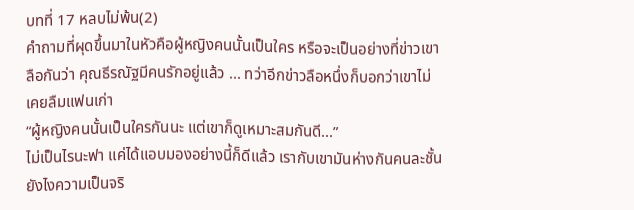บทที่ 17 หลบไม่พ้น(2)
คำถามที่ผุดขึ้นมาในหัวคือผู้หญิงคนนั้นเป็นใคร หรือจะเป็นอย่างที่ข่าวเขาลือกันว่า คุณธีรณัฐมีคนรักอยู่แล้ว ... ทว่าอีกข่าวลือหนึ่งก็บอกว่าเขาไม่เคยลืมแฟนเก่า
“ผู้หญิงคนนั้นเป็นใครกันนะ แต่เขาก็ดูเหมาะสมกันดี...”
ไม่เป็นไรนะฟา แค่ได้แอบมองอย่างนี้ก็ดีแล้ว เรากับเขามันห่างกันคนละชั้น ยังไงความเป็นจริ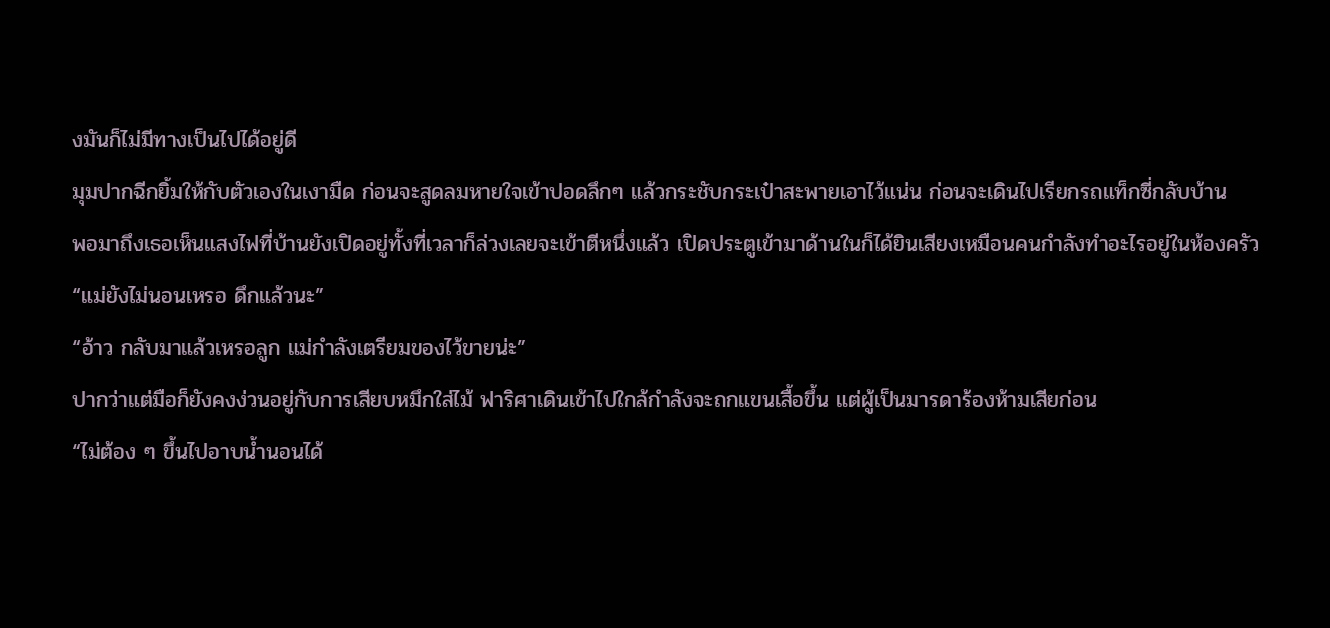งมันก็ไม่มีทางเป็นไปได้อยู่ดี
มุมปากฉีกยิ้มให้กับตัวเองในเงามืด ก่อนจะสูดลมหายใจเข้าปอดลึกๆ แล้วกระชับกระเป๋าสะพายเอาไว้แน่น ก่อนจะเดินไปเรียกรถแท็กซี่กลับบ้าน
พอมาถึงเธอเห็นแสงไฟที่บ้านยังเปิดอยู่ทั้งที่เวลาก็ล่วงเลยจะเข้าตีหนึ่งแล้ว เปิดประตูเข้ามาด้านในก็ได้ยินเสียงเหมือนคนกำลังทำอะไรอยู่ในห้องครัว
“แม่ยังไม่นอนเหรอ ดึกแล้วนะ”
“อ้าว กลับมาแล้วเหรอลูก แม่กำลังเตรียมของไว้ขายน่ะ”
ปากว่าแต่มือก็ยังคงง่วนอยู่กับการเสียบหมึกใส่ไม้ ฟาริศาเดินเข้าไปใกล้กำลังจะถกแขนเสื้อขึ้น แต่ผู้เป็นมารดาร้องห้ามเสียก่อน
“ไม่ต้อง ๆ ขึ้นไปอาบน้ำนอนได้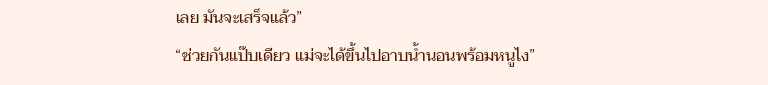เลย มันจะเสร็จแล้ว”
“ช่วยกันแป๊บเดียว แม่จะได้ขึ้นไปอาบน้ำนอนพร้อมหนูไง”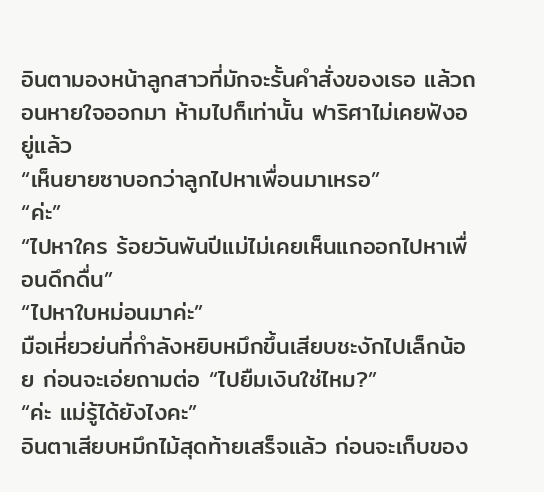อินตามองหน้าลูกสาวที่มักจะรั้นคำสั่งของเธอ แล้วถอนหายใจออกมา ห้ามไปก็เท่านั้น ฟาริศาไม่เคยฟังอยู่แล้ว
“เห็นยายซาบอกว่าลูกไปหาเพื่อนมาเหรอ”
“ค่ะ”
“ไปหาใคร ร้อยวันพันปีแม่ไม่เคยเห็นแกออกไปหาเพื่อนดึกดื่น”
“ไปหาใบหม่อนมาค่ะ”
มือเหี่ยวย่นที่กำลังหยิบหมึกขึ้นเสียบชะงักไปเล็กน้อย ก่อนจะเอ่ยถามต่อ “ไปยืมเงินใช่ไหม?”
“ค่ะ แม่รู้ได้ยังไงคะ”
อินตาเสียบหมึกไม้สุดท้ายเสร็จแล้ว ก่อนจะเก็บของ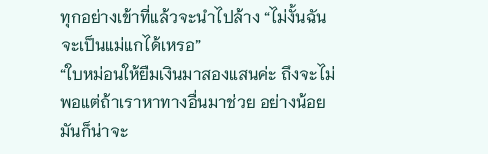ทุกอย่างเข้าที่แล้วจะนำไปล้าง “ไม่งั้นฉันจะเป็นแม่แกได้เหรอ”
“ใบหม่อนให้ยืมเงินมาสองแสนค่ะ ถึงจะไม่พอแต่ถ้าเราหาทางอื่นมาช่วย อย่างน้อยมันก็น่าจะ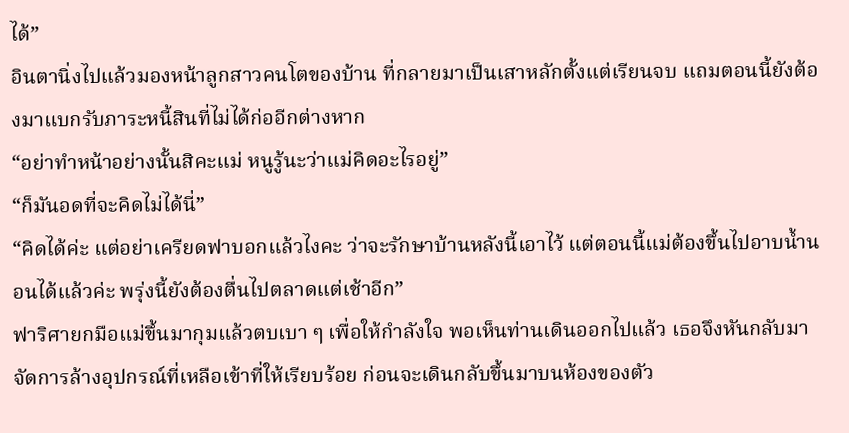ได้”
อินตานิ่งไปแล้วมองหน้าลูกสาวคนโตของบ้าน ที่กลายมาเป็นเสาหลักตั้งแต่เรียนจบ แถมตอนนี้ยังต้องมาแบกรับภาระหนี้สินที่ไม่ได้ก่ออีกต่างหาก
“อย่าทำหน้าอย่างนั้นสิคะแม่ หนูรู้นะว่าแม่คิดอะไรอยู่”
“ก็มันอดที่จะคิดไม่ได้นี่”
“คิดได้ค่ะ แต่อย่าเครียดฟาบอกแล้วไงคะ ว่าจะรักษาบ้านหลังนี้เอาไว้ แต่ตอนนี้แม่ต้องขึ้นไปอาบน้ำนอนได้แล้วค่ะ พรุ่งนี้ยังต้องตื่นไปตลาดแต่เช้าอีก”
ฟาริศายกมือแม่ขึ้นมากุมแล้วตบเบา ๆ เพื่อให้กำลังใจ พอเห็นท่านเดินออกไปแล้ว เธอจึงหันกลับมาจัดการล้างอุปกรณ์ที่เหลือเข้าที่ให้เรียบร้อย ก่อนจะเดินกลับขึ้นมาบนห้องของตัว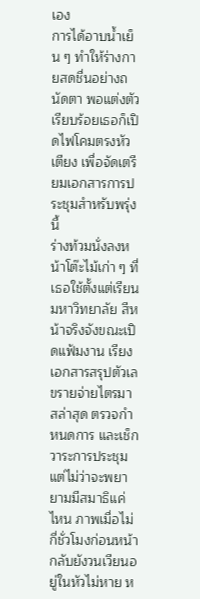เอง
การได้อาบน้ำเย็น ๆ ทำให้ร่างกายสดชื่นอย่างถนัดตา พอแต่งตัวเรียบร้อยเธอก็เปิดไฟโคมตรงหัวเตียง เพื่อจัดเตรียมเอกสารการประชุมสำหรับพรุ่งนี้
ร่างท้วมนั่งลงหน้าโต๊ะไม้เก่า ๆ ที่เธอใช้ตั้งแต่เรียนมหาวิทยาลัย สีหน้าจริงจังขณะเปิดแฟ้มงาน เรียงเอกสารสรุปตัวเลขรายจ่ายไตรมาสล่าสุด ตรวจกำหนดการ และเช็กวาระการประชุม
แต่ไม่ว่าจะพยายามมีสมาธิแค่ไหน ภาพเมื่อไม่กี่ชั่วโมงก่อนหน้ากลับยังวนเวียนอยู่ในหัวไม่หาย ห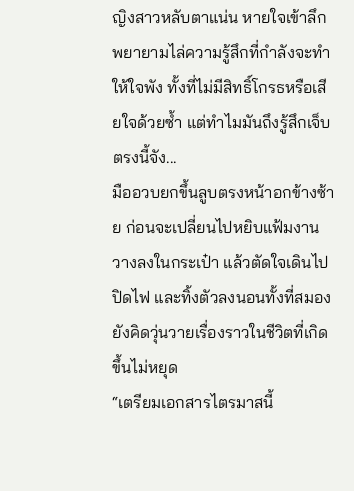ญิงสาวหลับตาแน่น หายใจเข้าลึกพยายามไล่ความรู้สึกที่กำลังจะทำให้ใจพัง ทั้งที่ไม่มีสิทธิ์โกรธหรือเสียใจด้วยซ้ำ แต่ทำไมมันถึงรู้สึกเจ็บตรงนี้จัง...
มืออวบยกขึ้นลูบตรงหน้าอกข้างซ้าย ก่อนจะเปลี่ยนไปหยิบแฟ้มงานวางลงในกระเป๋า แล้วตัดใจเดินไปปิดไฟ และทิ้งตัวลงนอนทั้งที่สมองยังคิดวุ่นวายเรื่องราวในชีวิตที่เกิดขึ้นไม่หยุด
“เตรียมเอกสารไตรมาสนี้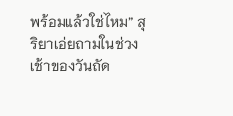พร้อมแล้วใช่ไหม” สุริยาเอ่ยถามในช่วงเช้าของวันถัด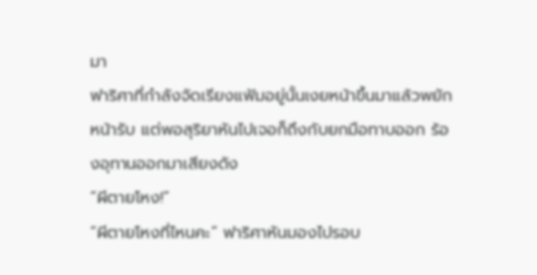มา
ฟาริศาที่กำลังจัดเรียงแฟ้มอยู่นั้นเงยหน้าขึ้นมาแล้วพยักหน้ารับ แต่พอสุริยาหันไปเจอก็ถึงกับยกมือทาบออก ร้องอุทานออกมาเสียงดัง
“ผีตายโหง!”
“ผีตายโหงที่ไหนคะ” ฟาริศาหันมองไปรอบ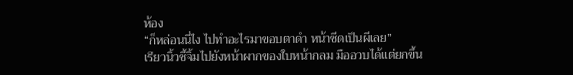ห้อง
“ก็หล่อนนี่ไง ไปทำอะไรมาขอบตาดำ หน้าซีดเป็นผีเลย”
เรียวนิ้วชี้จิ้มไปยังหน้าผากของใบหน้ากลม มืออวบได้แต่ยกขึ้น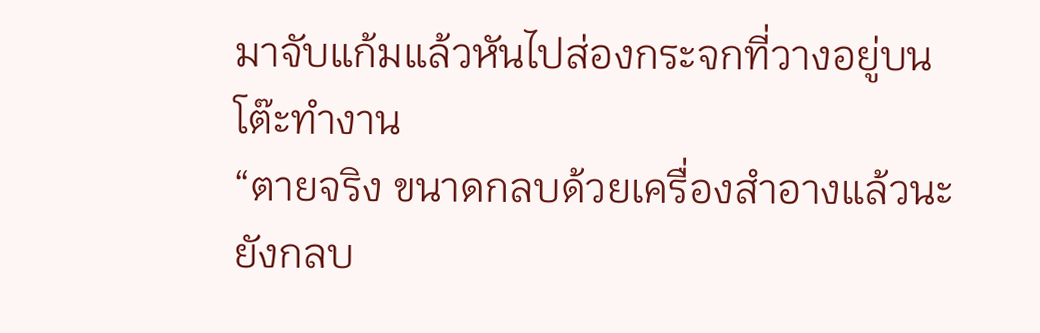มาจับแก้มแล้วหันไปส่องกระจกที่วางอยู่บนโต๊ะทำงาน
“ตายจริง ขนาดกลบด้วยเครื่องสำอางแล้วนะ ยังกลบ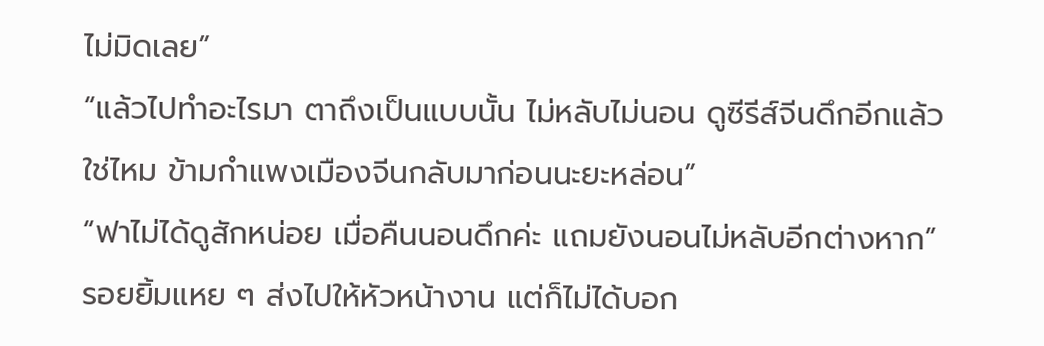ไม่มิดเลย”
“แล้วไปทำอะไรมา ตาถึงเป็นแบบนั้น ไม่หลับไม่นอน ดูซีรีส์จีนดึกอีกแล้วใช่ไหม ข้ามกำแพงเมืองจีนกลับมาก่อนนะยะหล่อน”
“ฟาไม่ได้ดูสักหน่อย เมื่อคืนนอนดึกค่ะ แถมยังนอนไม่หลับอีกต่างหาก”
รอยยิ้มแหย ๆ ส่งไปให้หัวหน้างาน แต่ก็ไม่ได้บอก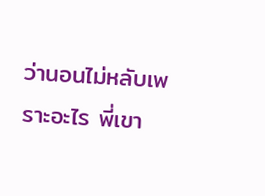ว่านอนไม่หลับเพราะอะไร พี่เขา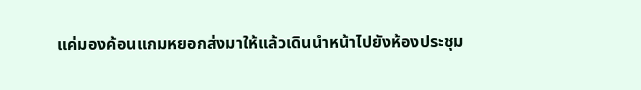แค่มองค้อนแกมหยอกส่งมาให้แล้วเดินนำหน้าไปยังห้องประชุม